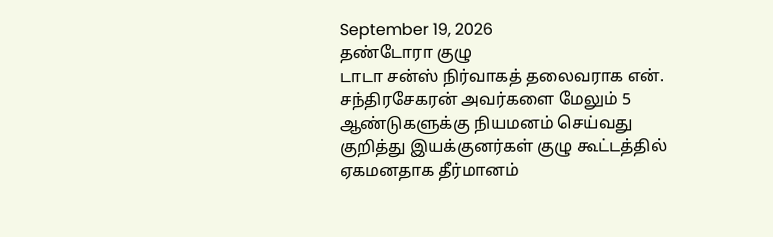September 19, 2026
தண்டோரா குழு
டாடா சன்ஸ் நிர்வாகத் தலைவராக என். சந்திரசேகரன் அவர்களை மேலும் 5 ஆண்டுகளுக்கு நியமனம் செய்வது குறித்து இயக்குனர்கள் குழு கூட்டத்தில் ஏகமனதாக தீர்மானம்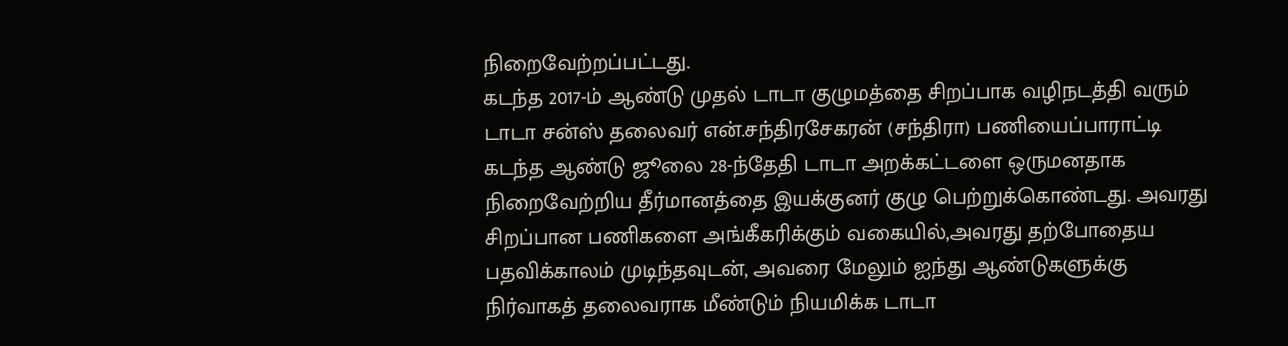நிறைவேற்றப்பட்டது.
கடந்த 2017-ம் ஆண்டு முதல் டாடா குழுமத்தை சிறப்பாக வழிநடத்தி வரும் டாடா சன்ஸ் தலைவர் என்.சந்திரசேகரன் (சந்திரா) பணியைப்பாராட்டி கடந்த ஆண்டு ஜூலை 28-ந்தேதி டாடா அறக்கட்டளை ஒருமனதாக நிறைவேற்றிய தீர்மானத்தை இயக்குனர் குழு பெற்றுக்கொண்டது. அவரது சிறப்பான பணிகளை அங்கீகரிக்கும் வகையில்,அவரது தற்போதைய பதவிக்காலம் முடிந்தவுடன், அவரை மேலும் ஐந்து ஆண்டுகளுக்கு நிர்வாகத் தலைவராக மீண்டும் நியமிக்க டாடா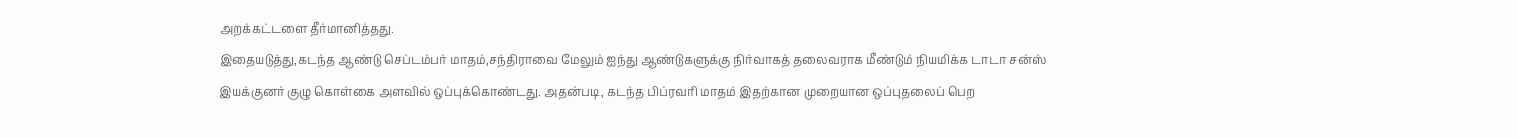அறக்கட்டளை தீர்மானித்தது.
இதையடுத்து,கடந்த ஆண்டு செப்டம்பர் மாதம்,சந்திராவை மேலும் ஐந்து ஆண்டுகளுக்கு நிர்வாகத் தலைவராக மீண்டும் நியமிக்க டாடா சன்ஸ் இயக்குனர் குழு கொள்கை அளவில் ஒப்புக்கொண்டது. அதன்படி, கடந்த பிப்ரவரி மாதம் இதற்கான முறையான ஒப்புதலைப் பெற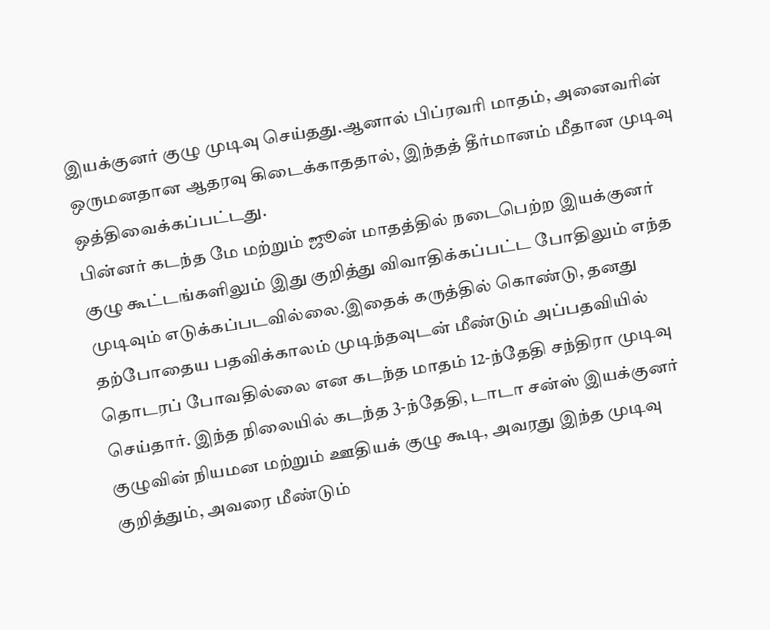இயக்குனர் குழு முடிவு செய்தது.ஆனால் பிப்ரவரி மாதம், அனைவரின் ஒருமனதான ஆதரவு கிடைக்காததால், இந்தத் தீர்மானம் மீதான முடிவு ஒத்திவைக்கப்பட்டது.
பின்னர் கடந்த மே மற்றும் ஜூன் மாதத்தில் நடைபெற்ற இயக்குனர் குழு கூட்டங்களிலும் இது குறித்து விவாதிக்கப்பட்ட போதிலும் எந்த முடிவும் எடுக்கப்படவில்லை.இதைக் கருத்தில் கொண்டு, தனது தற்போதைய பதவிக்காலம் முடிந்தவுடன் மீண்டும் அப்பதவியில் தொடரப் போவதில்லை என கடந்த மாதம் 12-ந்தேதி சந்திரா முடிவு செய்தார். இந்த நிலையில் கடந்த 3-ந்தேதி, டாடா சன்ஸ் இயக்குனர் குழுவின் நியமன மற்றும் ஊதியக் குழு கூடி, அவரது இந்த முடிவு குறித்தும், அவரை மீண்டும்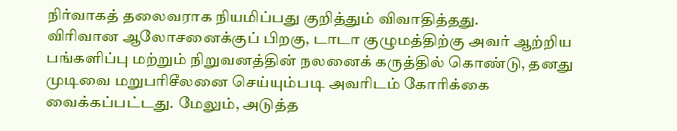நிர்வாகத் தலைவராக நியமிப்பது குறித்தும் விவாதித்தது.
விரிவான ஆலோசனைக்குப் பிறகு, டாடா குழுமத்திற்கு அவர் ஆற்றிய பங்களிப்பு மற்றும் நிறுவனத்தின் நலனைக் கருத்தில் கொண்டு, தனது முடிவை மறுபரிசீலனை செய்யும்படி அவரிடம் கோரிக்கை வைக்கப்பட்டது. மேலும், அடுத்த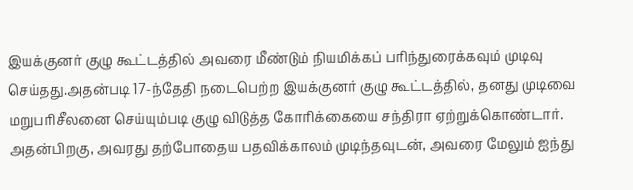இயக்குனர் குழு கூட்டத்தில் அவரை மீண்டும் நியமிக்கப் பரிந்துரைக்கவும் முடிவு செய்தது.அதன்படி 17-ந்தேதி நடைபெற்ற இயக்குனர் குழு கூட்டத்தில், தனது முடிவை மறுபரிசீலனை செய்யும்படி குழு விடுத்த கோரிக்கையை சந்திரா ஏற்றுக்கொண்டார்.
அதன்பிறகு, அவரது தற்போதைய பதவிக்காலம் முடிந்தவுடன், அவரை மேலும் ஐந்து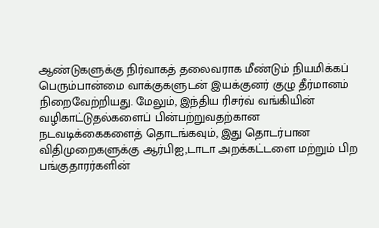ஆண்டுகளுக்கு நிர்வாகத் தலைவராக மீண்டும் நியமிக்கப் பெரும்பான்மை வாக்குகளுடன் இயக்குனர் குழு தீர்மானம் நிறைவேற்றியது. மேலும், இந்திய ரிசர்வ் வங்கியின் வழிகாட்டுதல்களைப் பின்பற்றுவதற்கான நடவடிக்கைகளைத் தொடங்கவும், இது தொடர்பான விதிமுறைகளுக்கு ஆர்பிஐ,டாடா அறக்கட்டளை மற்றும் பிற பங்குதாரர்களின்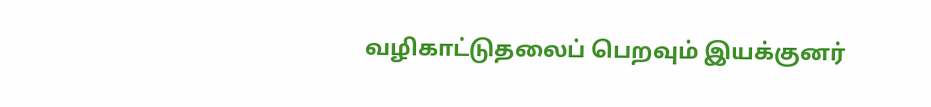வழிகாட்டுதலைப் பெறவும் இயக்குனர்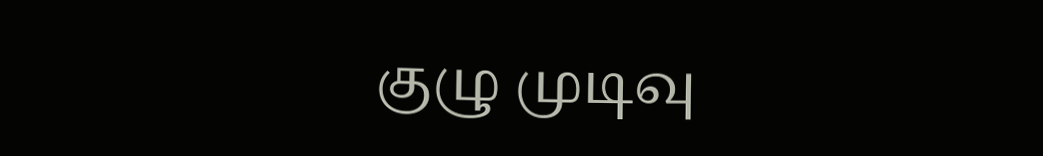குழு முடிவு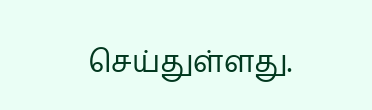செய்துள்ளது.